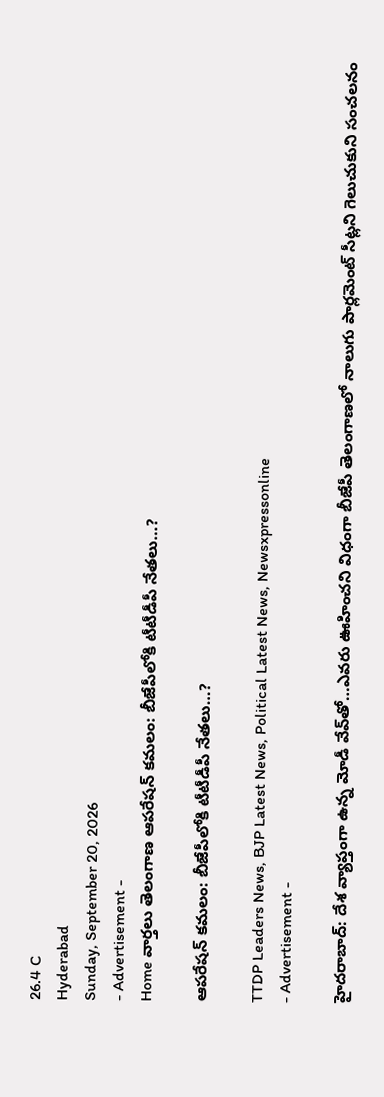26.4 C
Hyderabad
Sunday, September 20, 2026
- Advertisement -
Home వార్తలు తెలంగాణ ఆపరేషన్ కమలం: బీజేపీలోకి టీటీడీపీ నేతలు…?

ఆపరేషన్ కమలం: బీజేపీలోకి టీటీడీపీ నేతలు…?

TTDP Leaders News, BJP Latest News, Political Latest News, Newsxpressonline
- Advertisement -

హైదరాబాద్: దేశ వ్యాప్తంగా ఉన్న మోడీ వేవ్‌తో…ఎవరు ఊహించని విధంగా బీజేపీ తెలంగాణలో నాలుగు పార్లమెంట్ సీట్లని గెలుచుకుని సంచలనం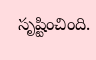సృష్టించింది.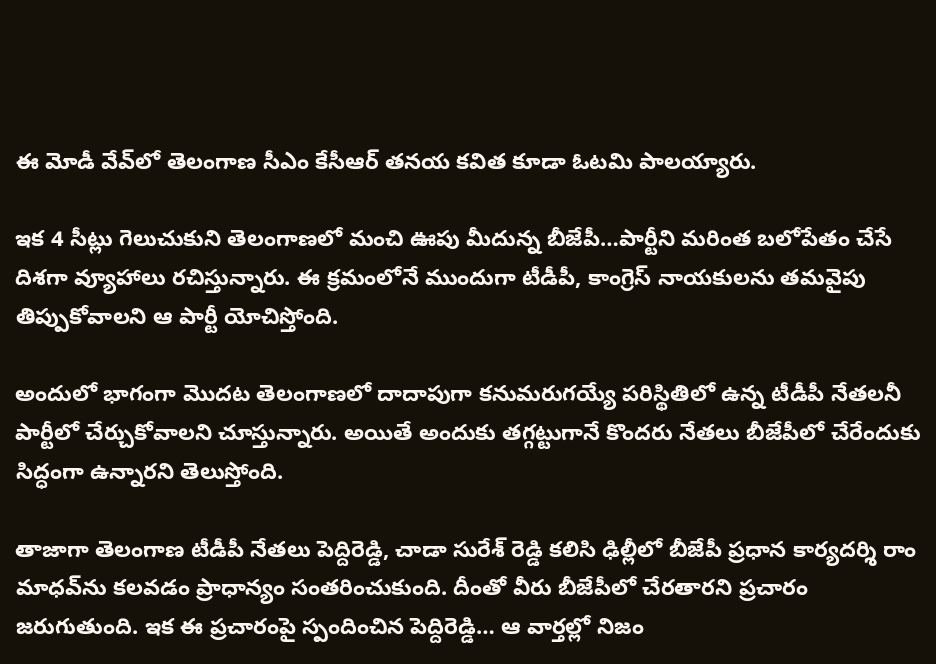ఈ మోడీ వేవ్‌లో తెలంగాణ సీఎం కేసీఆర్ తనయ కవిత కూడా ఓటమి పాలయ్యారు.

ఇక 4 సీట్లు గెలుచుకుని తెలంగాణలో మంచి ఊపు మీదున్న బీజేపీ…పార్టీని మరింత బలోపేతం చేసే దిశగా వ్యూహాలు రచిస్తున్నారు. ఈ క్రమంలోనే ముందుగా టీడీపీ, కాంగ్రెస్ నాయకులను తమవైపు తిప్పుకోవాలని ఆ పార్టీ యోచిస్తోంది.

అందులో భాగంగా మొదట తెలంగాణలో దాదాపుగా కనుమరుగయ్యే పరిస్థితిలో ఉన్న టీడీపీ నేతలనీ పార్టీలో చేర్చుకోవాలని చూస్తున్నారు. అయితే అందుకు తగ్గట్టుగానే కొందరు నేతలు బీజేపీలో చేరేందుకు సిద్ధంగా ఉన్నారని తెలుస్తోంది.

తాజాగా తెలంగాణ టీడీపీ నేతలు పెద్దిరెడ్డి, చాడా సురేశ్ రెడ్డి కలిసి ఢిల్లీలో బీజేపీ ప్రధాన కార్యదర్శి రాం మాధవ్‌ను కలవడం ప్రాధాన్యం సంతరించుకుంది. దీంతో వీరు బీజేపీలో చేరతారని ప్రచారం జరుగుతుంది. ఇక ఈ ప్రచారంపై స్పందించిన పెద్దిరెడ్డి… ఆ వార్తల్లో నిజం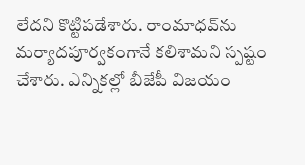లేదని కొట్టిపడేశారు. రాంమాధవ్‌ను మర్యాదపూర్వకంగానే కలిశామని స్పష్టం చేశారు. ఎన్నికల్లో బీజేపీ విజయం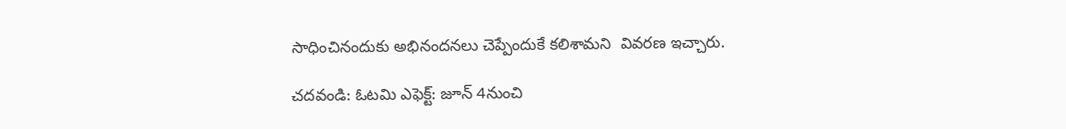సాధించినందుకు అభినందనలు చెప్పేందుకే కలిశామని  వివరణ ఇచ్చారు.

చదవండి: ఓటమి ఎఫెక్ట్: జూన్ 4నుంచి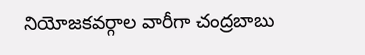నియోజకవర్గాల వారీగా చంద్రబాబు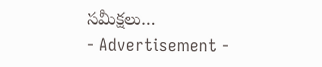సమీక్షలు…
- Advertisement -